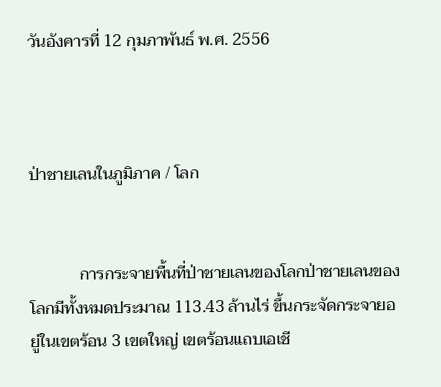วันอังคารที่ 12 กุมภาพันธ์ พ.ศ. 2556



ป่าชายเลนในภูมิภาค / โลก


            การกระจายพื้นที่ป่าชายเลนของโลกป่าชายเลนของโลกมีทั้งหมดประมาณ 113.43 ล้านไร่ ขึ้นกระจัดกระจายอยู่ในเขตร้อน 3 เขตใหญ่ เขตร้อนแถบเอเชี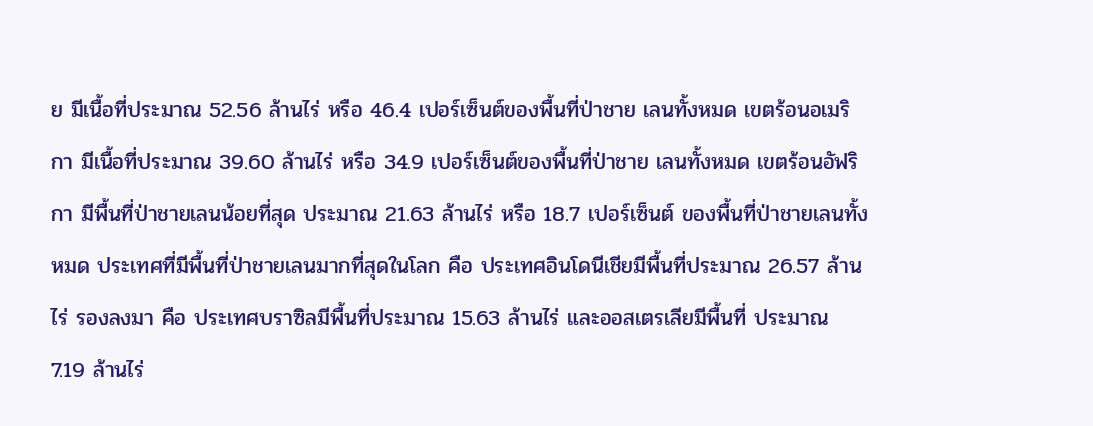ย มีเนื้อที่ประมาณ 52.56 ล้านไร่ หรือ 46.4 เปอร์เซ็นต์ของพื้นที่ป่าชาย เลนทั้งหมด เขตร้อนอเมริกา มีเนื้อที่ประมาณ 39.60 ล้านไร่ หรือ 34.9 เปอร์เซ็นต์ของพื้นที่ป่าชาย เลนทั้งหมด เขตร้อนอัฟริกา มีพื้นที่ป่าชายเลนน้อยที่สุด ประมาณ 21.63 ล้านไร่ หรือ 18.7 เปอร์เซ็นต์ ของพื้นที่ป่าชายเลนทั้งหมด ประเทศที่มีพื้นที่ป่าชายเลนมากที่สุดในโลก คือ ประเทศอินโดนีเชียมีพื้นที่ประมาณ 26.57 ล้านไร่ รองลงมา คือ ประเทศบราซิลมีพื้นที่ประมาณ 15.63 ล้านไร่ และออสเตรเลียมีพื้นที่ ประมาณ 7.19 ล้านไร่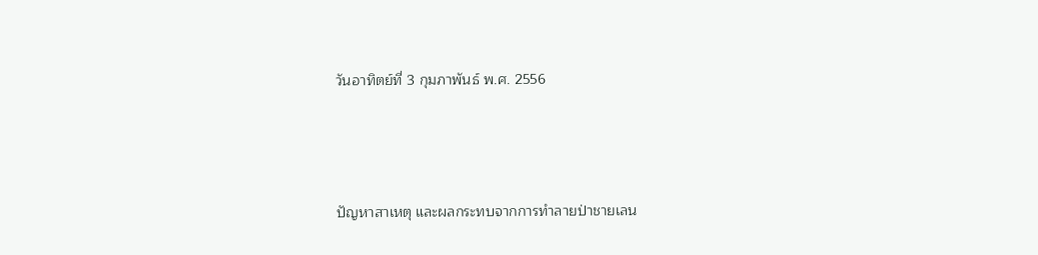วันอาทิตย์ที่ 3 กุมภาพันธ์ พ.ศ. 2556




ปัญหาสาเหตุ และผลกระทบจากการทำลายป่าชายเลน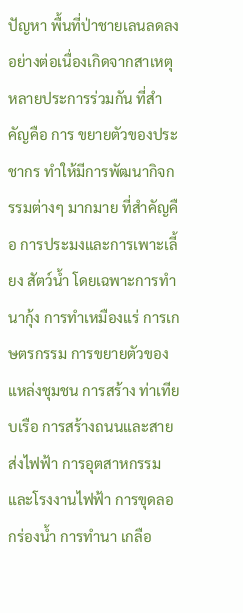ปัญหา พื้นที่ป่าชายเลนลดลงอย่างต่อเนื่องเกิดจากสาเหตุหลายประการร่วมกัน ที่สำคัญคือ การ ขยายตัวของประชากร ทำให้มีการพัฒนากิจกรรมต่างๆ มากมาย ที่สำคัญคือ การประมงและการเพาะเลี้ยง สัตว์น้ำ โดยเฉพาะการทำนากุ้ง การทำเหมืองแร่ การเกษตรกรรม การขยายตัวของแหล่งชุมชน การสร้าง ท่าเทียบเรือ การสร้างถนนและสายส่งไฟฟ้า การอุตสาหกรรมและโรงงานไฟฟ้า การขุดลอกร่องน้ำ การทำนา เกลือ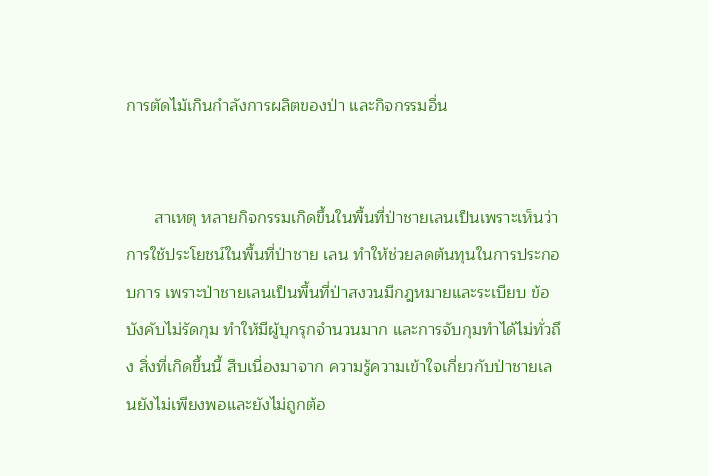การตัดไม้เกินกำลังการผลิตของป่า และกิจกรรมอื่น


      สาเหตุ หลายกิจกรรมเกิดขึ้นในพื้นที่ป่าชายเลนเป็นเพราะเห็นว่าการใช้ประโยชน์ในพื้นที่ป่าชาย เลน ทำให้ช่วยลดต้นทุนในการประกอบการ เพราะป่าชายเลนเป็นพื้นที่ป่าสงวนมีกฎหมายและระเบียบ ข้อบังคับไม่รัดกุม ทำให้มีผู้บุกรุกจำนวนมาก และการจับกุมทำได้ไม่ทั่วถึง สิ่งที่เกิดขึ้นนี้ สืบเนื่องมาจาก ความรู้ความเข้าใจเกี่ยวกับป่าชายเลนยังไม่เพียงพอและยังไม่ถูกต้อ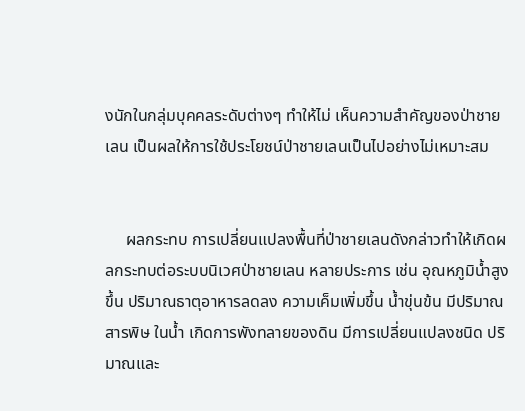งนักในกลุ่มบุคคลระดับต่างๆ ทำให้ไม่ เห็นความสำคัญของป่าชายเลน เป็นผลให้การใช้ประโยชน์ป่าชายเลนเป็นไปอย่างไม่เหมาะสม


     ผลกระทบ การเปลี่ยนแปลงพื้นที่ป่าชายเลนดังกล่าวทำให้เกิดผลกระทบต่อระบบนิเวศป่าชายเลน หลายประการ เช่น อุณหภูมิน้ำสูงขึ้น ปริมาณธาตุอาหารลดลง ความเค็มเพิ่มขึ้น น้ำขุ่นข้น มีปริมาณสารพิษ ในน้ำ เกิดการพังทลายของดิน มีการเปลี่ยนแปลงชนิด ปริมาณและ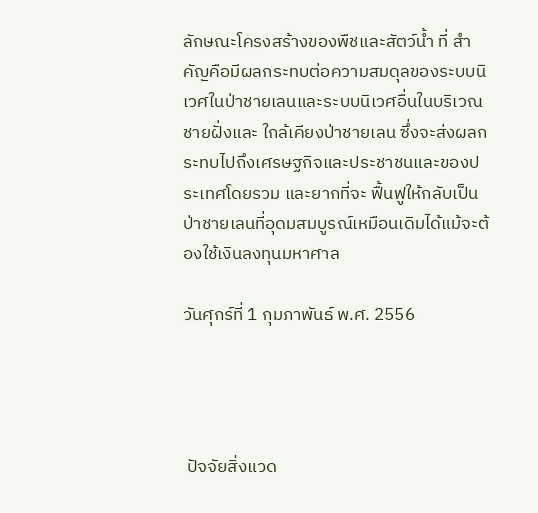ลักษณะโครงสร้างของพืชและสัตว์น้ำ ที่ สำคัญคือมีผลกระทบต่อความสมดุลของระบบนิเวศในป่าชายเลนและระบบนิเวศอื่นในบริเวณชายฝั่งและ ใกล้เคียงป่าชายเลน ซึ่งจะส่งผลกระทบไปถึงเศรษฐกิจและประชาชนและของประเทศโดยรวม และยากที่จะ ฟื้นฟูให้กลับเป็นป่าชายเลนที่อุดมสมบูรณ์เหมือนเดิมได้แม้จะต้องใช้เงินลงทุนมหาศาล

วันศุกร์ที่ 1 กุมภาพันธ์ พ.ศ. 2556




 ปัจจัยสิ่งแวด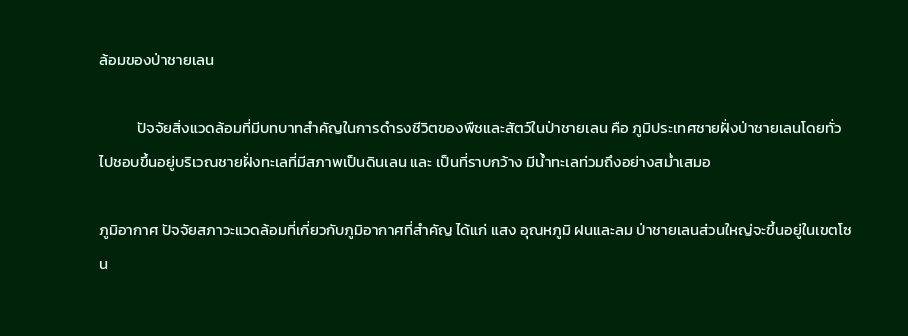ล้อมของป่าชายเลน

           ปัจจัยสิ่งแวดล้อมที่มีบทบาทสำคัญในการดำรงชีวิตของพืชและสัตว์ในป่าชายเลน คือ ภูมิประเทศชายฝั่งป่าชายเลนโดยทั่วไปชอบขึ้นอยู่บริเวณชายฝั่งทะเลที่มีสภาพเป็นดินเลน และ เป็นที่ราบกว้าง มีน้ำทะเลท่วมถึงอย่างสม่ำเสมอ

ภูมิอากาศ ปัจจัยสภาวะแวดล้อมที่เกี่ยวกับภูมิอากาศที่สำคัญ ได้แก่ แสง อุณหภูมิ ฝนและลม ป่าชายเลนส่วนใหญ่จะขึ้นอยู่ในเขตโซน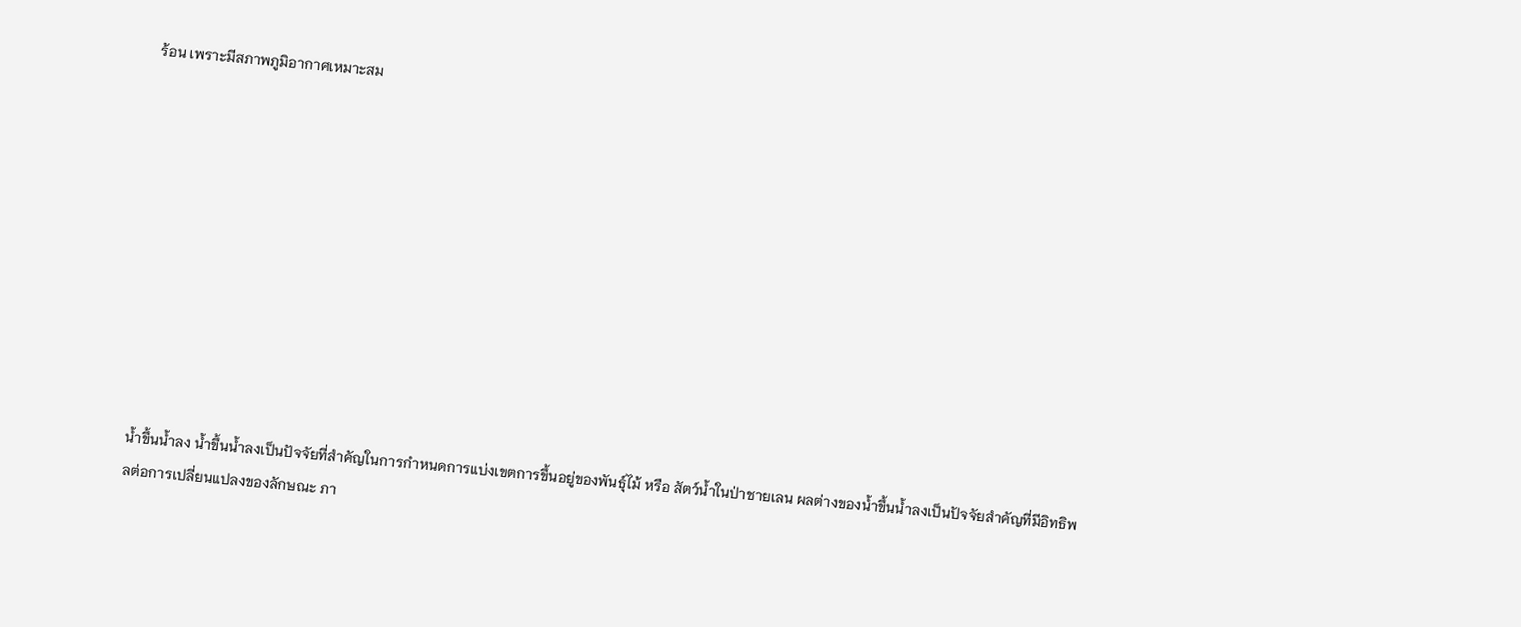ร้อน เพราะมีสภาพภูมิอากาศเหมาะสม











น้ำขึ้นน้ำลง น้ำขึ้นน้ำลงเป็นปัจจัยที่สำคัญในการกำหนดการแบ่งเขตการขึ้นอยู่ของพันธุ์ไม้ หรือ สัตว์น้ำในป่าชายเลน ผลต่างของน้ำขึ้นน้ำลงเป็นปัจจัยสำคัญที่มีอิทธิพลต่อการเปลี่ยนแปลงของลักษณะ ภา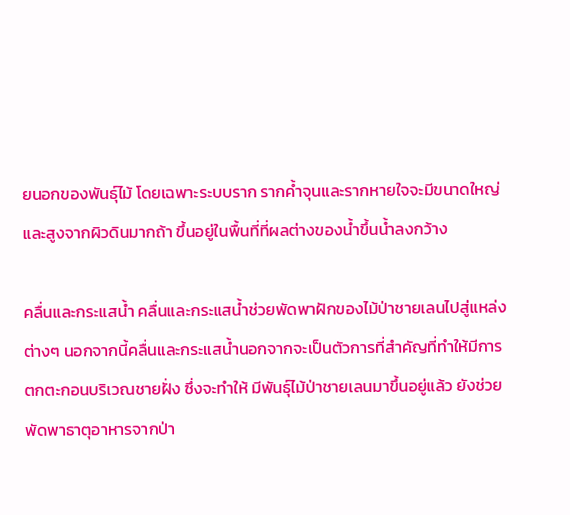ยนอกของพันธุ์ไม้ โดยเฉพาะระบบราก รากค้ำจุนและรากหายใจจะมีขนาดใหญ่และสูงจากผิวดินมากถ้า ขึ้นอยู่ในพื้นที่ที่ผลต่างของน้ำขึ้นน้ำลงกว้าง

คลื่นและกระแสน้ำ คลื่นและกระแสน้ำช่วยพัดพาฝักของไม้ป่าชายเลนไปสู่แหล่งต่างๆ นอกจากนี้คลื่นและกระแสน้ำนอกจากจะเป็นตัวการที่สำคัญที่ทำให้มีการตกตะกอนบริเวณชายฝั่ง ซึ่งจะทำให้ มีพันธุ์ไม้ป่าชายเลนมาขึ้นอยู่แล้ว ยังช่วยพัดพาธาตุอาหารจากป่า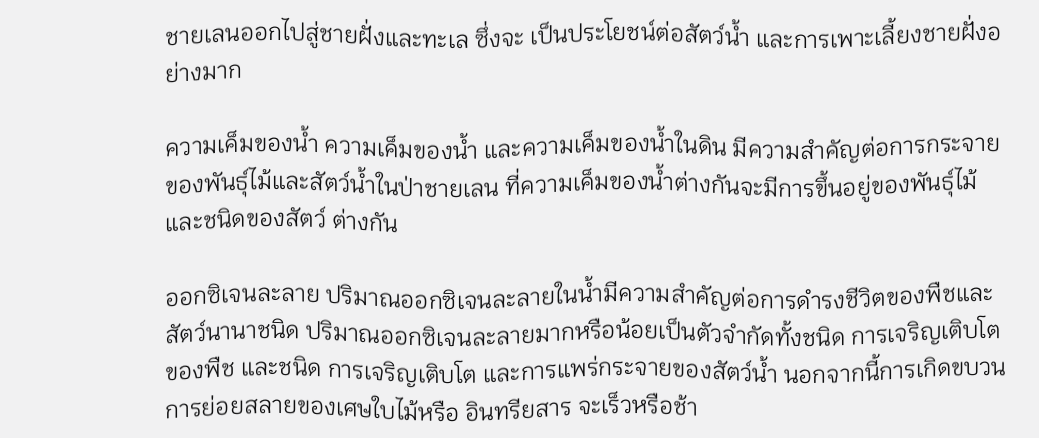ชายเลนออกไปสู่ชายฝั่งและทะเล ซึ่งจะ เป็นประโยชน์ต่อสัตว์น้ำ และการเพาะเลี้ยงชายฝั่งอย่างมาก

ความเค็มของน้ำ ความเค็มของน้ำ และความเค็มของน้ำในดิน มีความสำคัญต่อการกระจาย ของพันธุ์ไม้และสัตว์น้ำในป่าชายเลน ที่ความเค็มของน้ำต่างกันจะมีการขึ้นอยู่ของพันธุ์ไม้และชนิดของสัตว์ ต่างกัน

ออกซิเจนละลาย ปริมาณออกซิเจนละลายในน้ำมีความสำคัญต่อการดำรงชีวิตของพืชและ สัตว์นานาชนิด ปริมาณออกซิเจนละลายมากหรือน้อยเป็นตัวจำกัดทั้งชนิด การเจริญเติบโตของพืช และชนิด การเจริญเติบโต และการแพร่กระจายของสัตว์น้ำ นอกจากนี้การเกิดขบวนการย่อยสลายของเศษใบไม้หรือ อินทรียสาร จะเร็วหรือช้า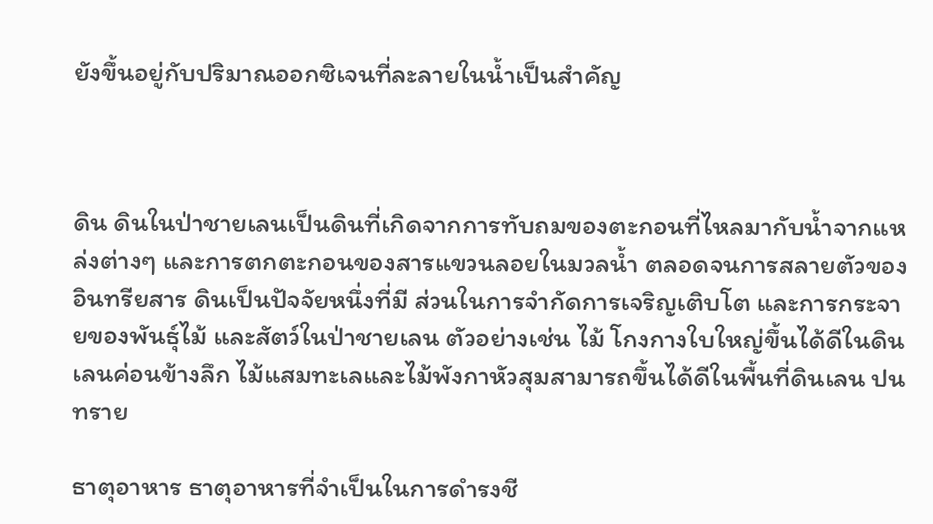ยังขึ้นอยู่กับปริมาณออกซิเจนที่ละลายในน้ำเป็นสำคัญ



ดิน ดินในป่าชายเลนเป็นดินที่เกิดจากการทับถมของตะกอนที่ไหลมากับน้ำจากแหล่งต่างๆ และการตกตะกอนของสารแขวนลอยในมวลน้ำ ตลอดจนการสลายตัวของอินทรียสาร ดินเป็นปัจจัยหนึ่งที่มี ส่วนในการจำกัดการเจริญเติบโต และการกระจายของพันธุ์ไม้ และสัตว์ในป่าชายเลน ตัวอย่างเช่น ไม้ โกงกางใบใหญ่ขึ้นได้ดีในดินเลนค่อนข้างลึก ไม้แสมทะเลและไม้พังกาหัวสุมสามารถขึ้นได้ดีในพื้นที่ดินเลน ปนทราย

ธาตุอาหาร ธาตุอาหารที่จำเป็นในการดำรงชี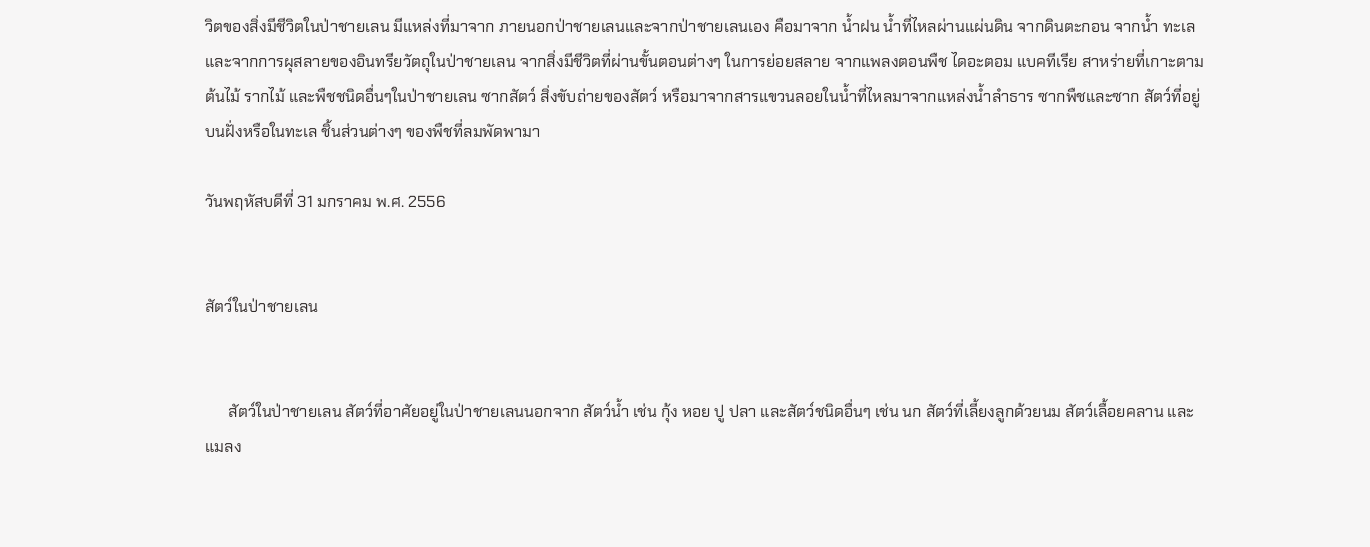วิตของสิ่งมีชีวิตในป่าชายเลน มีแหล่งที่มาจาก ภายนอกป่าชายเลนและจากป่าชายเลนเอง คือมาจาก น้ำฝน น้ำที่ไหลผ่านแผ่นดิน จากดินตะกอน จากน้ำ ทะเลและจากการผุสลายของอินทรียวัตถุในป่าชายเลน จากสิ่งมีชีวิตที่ผ่านขั้นตอนต่างๆ ในการย่อยสลาย จากแพลงตอนพืช ไดอะตอม แบคทีเรีย สาหร่ายที่เกาะตามต้นไม้ รากไม้ และพืชชนิดอื่นๆในป่าชายเลน ซากสัตว์ สิ่งขับถ่ายของสัตว์ หรือมาจากสารแขวนลอยในน้ำที่ไหลมาจากแหล่งน้ำลำธาร ซากพืชและซาก สัตว์ที่อยู่บนฝั่งหรือในทะเล ชิ้นส่วนต่างๆ ของพืชที่ลมพัดพามา

วันพฤหัสบดีที่ 31 มกราคม พ.ศ. 2556


สัตว์ในป่าชายเลน


      สัตว์ในป่าชายเลน สัตว์ที่อาศัยอยู่ในป่าชายเลนนอกจาก สัตว์น้ำ เช่น กุ้ง หอย ปู ปลา และสัตว์ชนิดอื่นๆ เช่น นก สัตว์ที่เลี้ยงลูกด้วยนม สัตว์เลื้อยคลาน และแมลง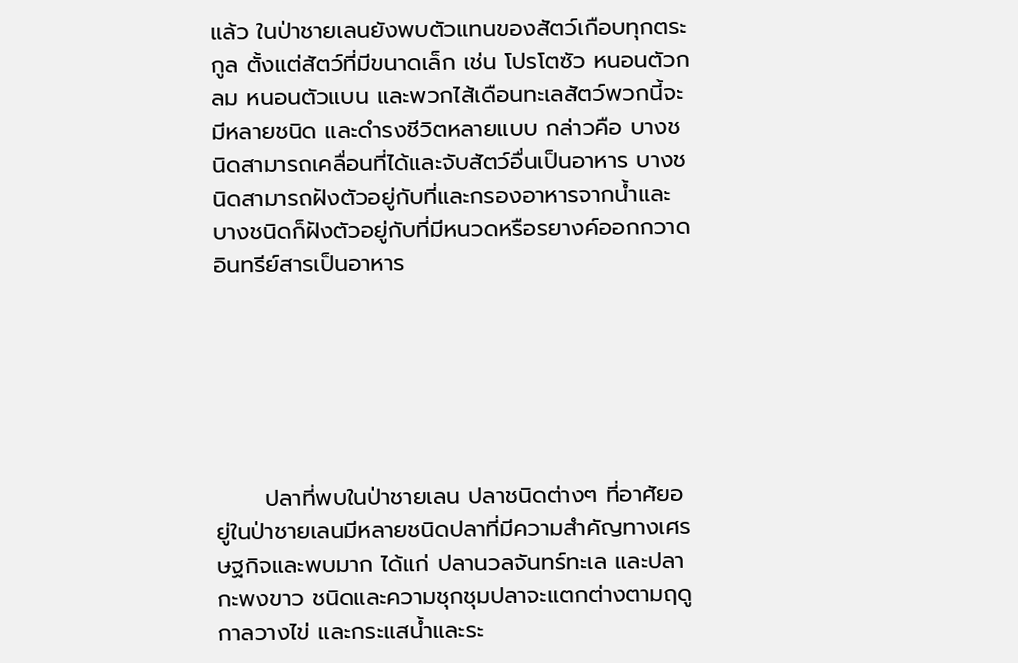แล้ว ในป่าชายเลนยังพบตัวแทนของสัตว์เกือบทุกตระกูล ตั้งแต่สัตว์ที่มีขนาดเล็ก เช่น โปรโตซัว หนอนตัวกลม หนอนตัวแบน และพวกไส้เดือนทะเลสัตว์พวกนี้จะมีหลายชนิด และดำรงชีวิตหลายแบบ กล่าวคือ บางชนิดสามารถเคลื่อนที่ได้และจับสัตว์อื่นเป็นอาหาร บางชนิดสามารถฝังตัวอยู่กับที่และกรองอาหารจากน้ำและบางชนิดก็ฝังตัวอยู่กับที่มีหนวดหรือรยางค์ออกกวาดอินทรีย์สารเป็นอาหาร






      ปลาที่พบในป่าชายเลน ปลาชนิดต่างๆ ที่อาศัยอยู่ในป่าชายเลนมีหลายชนิดปลาที่มีความสำคัญทางเศรษฐกิจและพบมาก ได้แก่ ปลานวลจันทร์ทะเล และปลากะพงขาว ชนิดและความชุกชุมปลาจะแตกต่างตามฤดูกาลวางไข่ และกระแสน้ำและระ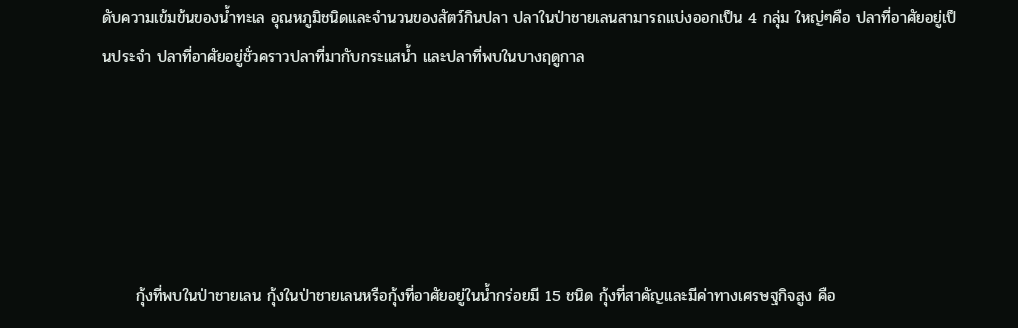ดับความเข้มข้นของน้ำทะเล อุณหภูมิชนิดและจำนวนของสัตว์กินปลา ปลาในป่าชายเลนสามารถแบ่งออกเป็น 4 กลุ่ม ใหญ่ๆคือ ปลาที่อาศัยอยู่เป็นประจำ ปลาที่อาศัยอยู่ชั่วคราวปลาที่มากับกระแสน้ำ และปลาที่พบในบางฤดูกาล





      กุ้งที่พบในป่าชายเลน กุ้งในป่าชายเลนหรือกุ้งที่อาศัยอยู่ในน้ำกร่อยมี 15 ชนิด กุ้งที่สาคัญและมีค่าทางเศรษฐกิจสูง คือ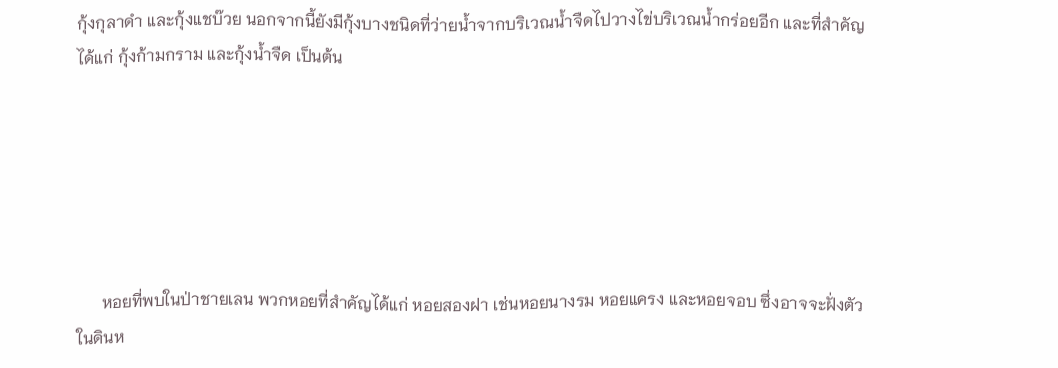กุ้งกุลาดำ และกุ้งแชบ๊วย นอกจากนี้ยังมีกุ้งบางชนิดที่ว่ายน้ำจากบริเวณน้ำจืดไปวางไข่บริเวณน้ำกร่อยอีก และที่สำคัญ ได้แก่ กุ้งก้ามกราม และกุ้งน้ำจืด เป็นต้น






      หอยที่พบในป่าชายเลน พวกหอยที่สำคัญได้แก่ หอยสองฝา เช่นหอยนางรม หอยแครง และหอยจอบ ซึ่งอาจจะฝั่งตัวในดินห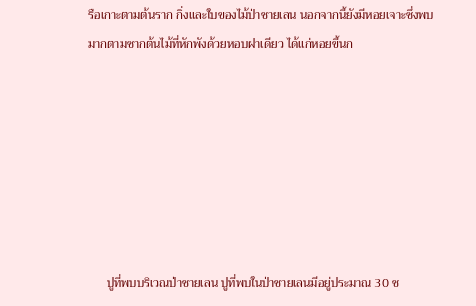รือเกาะตามต้นราก กิ่งและใบของไม้ป่าชายเลน นอกจากนี้ยังมีหอยเจาะซึ่งพบมากตามซากต้นไม้ที่หักพังด้วยหอบฝาเดียว ได้แก่หอยขี้นก







      ปูที่พบบริเวณป่าชายเลน ปูที่พบในป่าชายเลนมีอยู่ประมาณ 30 ช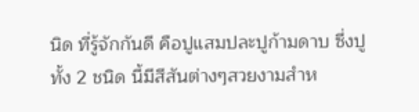นิด ที่รู้จักกันดี คือปูแสมปละปูก้ามดาบ ซึ่งปูทั้ง 2 ชนิด นี้มีสีสันต่างๆสวยงามสำห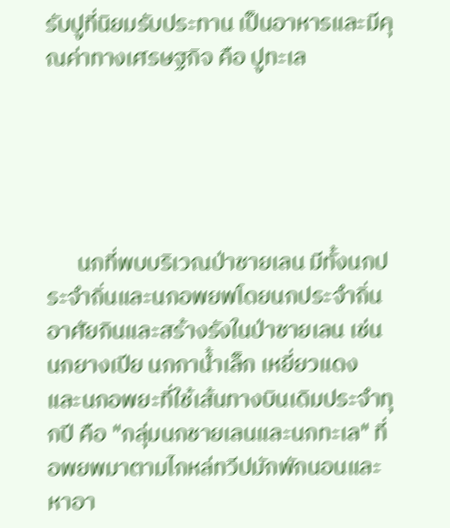รับปูที่นิยมรับประทาน เป็นอาหารและมีคุณค่าทางเศรษฐกิจ คือ ปูทะเล





      นกที่พบบริเวณป่าชายเลน มีทั้งนกประจำถิ่นและนกอพยพโดยนกประจำถิ่นอาศัยกินและสร้างรังในป่าชายเลน เช่น นกยางเปีย นกกาน้ำเล็ก เหยี่ยวแดง และนกอพยะที่ใช้เส้นทางบินเดิมประจำทุกปี คือ "กลุ่มนกชายเลนและนกทะเล" ที่อพยพมาตามไกหล่ทวีปมักพักนอนและหาอา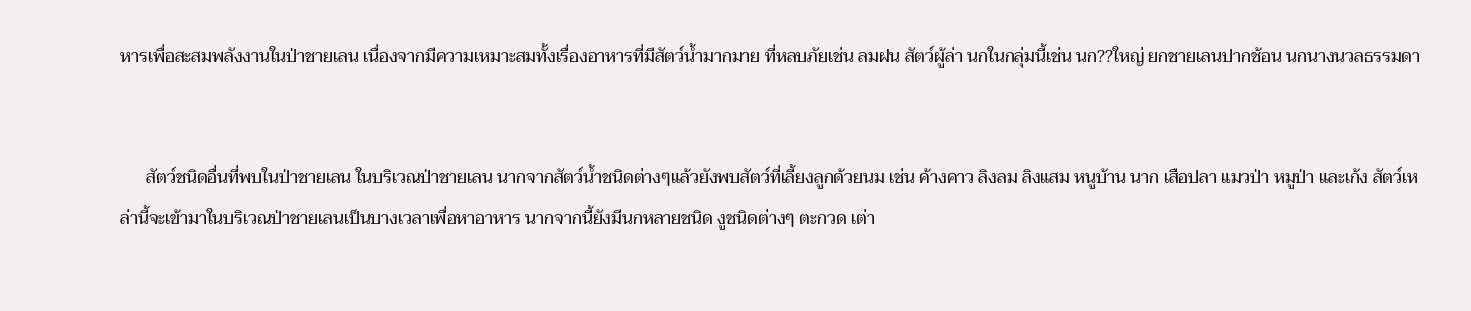หารเพื่อสะสมพลังงานในป่าชายเลน เนื่องจากมีความเหมาะสมทั้งเรื่องอาหารที่มีสัตว์น้ำมากมาย ที่หลบภัยเช่น ลมฝน สัตว์ผู้ล่า นกในกลุ่มนี้เช่น นก??ใหญ่ ยกชายเลนปากช้อน นกนางนวลธรรมดา


      สัตว์ชนิดอื่นที่พบในป่าชายเลน ในบริเวณป่าชายเลน นากจากสัตว์น้ำชนิดต่างๆแล้วยังพบสัตว์ที่เลี้ยงลูกด้วยนม เช่น ค้างคาว ลิงลม ลิงแสม หนูบ้าน นาก เสือปลา แมวป่า หมูป่า และเก้ง สัตว์เหล่านี้จะเข้ามาในบริเวณป่าชายเลนเป็นบางเวลาเพื่อหาอาหาร นากจากนี้ยังมีนกหลายชนิด งูชนิดต่างๆ ตะกวด เต่า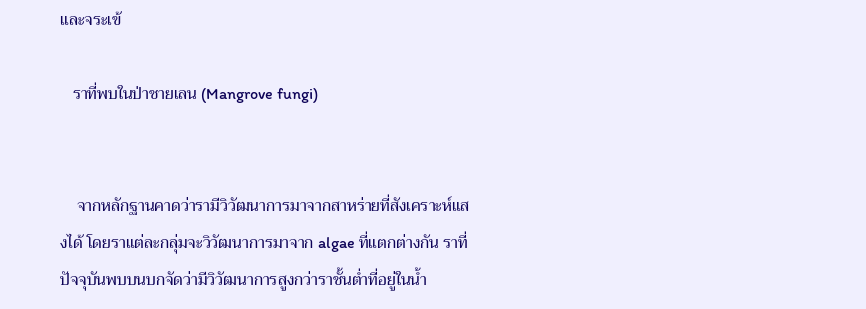และจระเข้

   ราที่พบในป่าชายเลน (Mangrove fungi)


    จากหลักฐานคาดว่ารามีวิวัฒนาการมาจากสาหร่ายที่สังเคราะห์แสงได้ โดยราแต่ละกลุ่มจะวิวัฒนาการมาจาก algae ที่แตกต่างกัน ราที่ปัจจุบันพบบนบกจัดว่ามีวิวัฒนาการสูงกว่าราชั้นต่ำที่อยู่ในน้ำ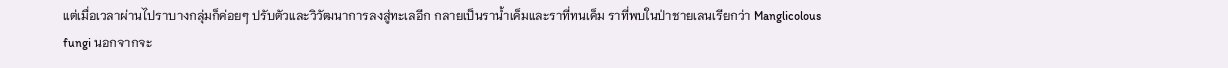แต่เมื่อเวลาผ่านไปราบางกลุ่มก็ค่อยๆ ปรับตัวและวิวัฒนาการลงสู่ทะเลอีก กลายเป็นราน้ำเค็มและราที่ทนเค็ม ราที่พบในป่าชายเลนเรียกว่า Manglicolous fungi นอกจากจะ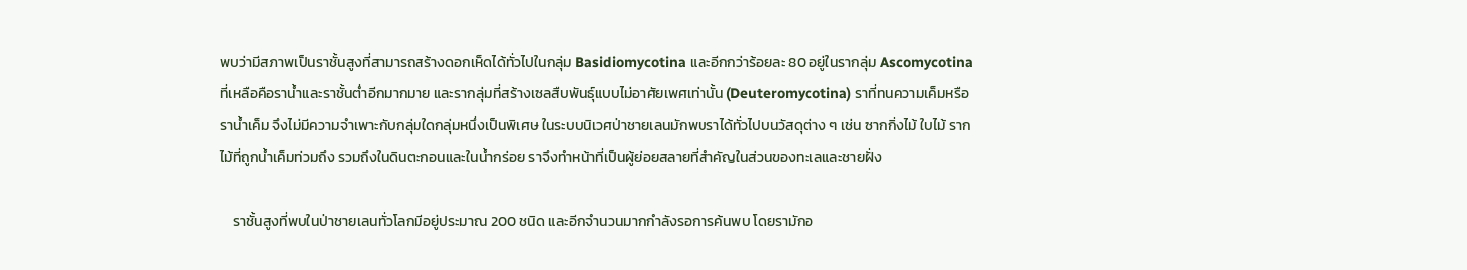พบว่ามีสภาพเป็นราชั้นสูงที่สามารถสร้างดอกเห็ดได้ทั่วไปในกลุ่ม Basidiomycotina และอีกกว่าร้อยละ 80 อยู่ในรากลุ่ม Ascomycotina ที่เหลือคือราน้ำและราชั้นต่ำอีกมากมาย และรากลุ่มที่สร้างเซลสืบพันธุ์แบบไม่อาศัยเพศเท่านั้น (Deuteromycotina) ราที่ทนความเค็มหรือราน้ำเค็ม จึงไม่มีความจำเพาะกับกลุ่มใดกลุ่มหนึ่งเป็นพิเศษ ในระบบนิเวศป่าชายเลนมักพบราได้ทั่วไปบนวัสดุต่าง ๆ เช่น ซากกิ่งไม้ ใบไม้ รากไม้ที่ถูกน้ำเค็มท่วมถึง รวมถึงในดินตะกอนและในน้ำกร่อย ราจึงทำหน้าที่เป็นผู้ย่อยสลายที่สำคัญในส่วนของทะเลและชายฝั่ง

    ราชั้นสูงที่พบในป่าชายเลนทั่วโลกมีอยู่ประมาณ 200 ชนิด และอีกจำนวนมากกำลังรอการค้นพบ โดยรามักอ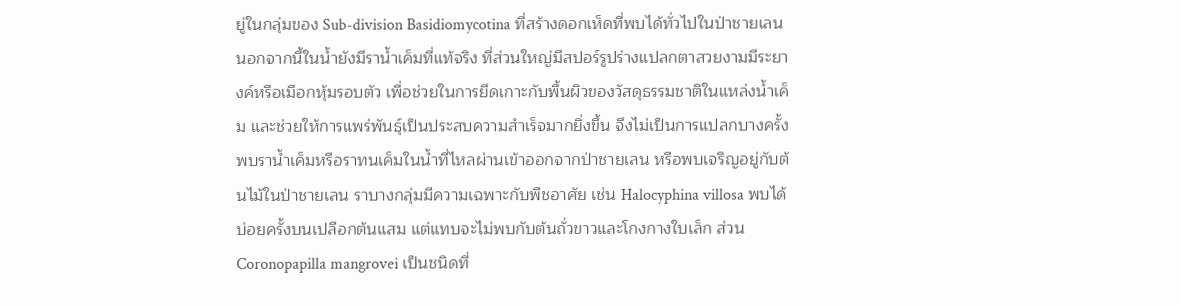ยู่ในกลุ่มของ Sub-division Basidiomycotina ที่สร้างดอกเห็ดที่พบได้ทั่วไปในป่าชายเลน นอกจากนี้ในน้ำยังมีราน้ำเค็มที่แท้จริง ที่ส่วนใหญ่มีสปอร์รูปร่างแปลกตาสวยงามมีระยางค์หรือเมือกหุ้มรอบตัว เพื่อช่วยในการยึดเกาะกับพื้นผิวของวัสดุธรรมชาติในแหล่งน้ำเค็ม และช่วยให้การแพร่พันธุ์เป็นประสบความสำเร็จมากยิ่งขึ้น จึงไม่เป็นการแปลกบางครั้งพบราน้ำเค็มหรือราทนเค็มในน้ำที่ไหลผ่านเข้าออกจากป่าชายเลน หรือพบเจริญอยู่กับต้นไม้ในป่าชายเลน ราบางกลุ่มมีความเฉพาะกับพืชอาศัย เช่น Halocyphina villosa พบได้บ่อยครั้งบนเปลือกต้นแสม แต่แทบจะไม่พบกับต้นถั่วขาวและโกงกางใบเล็ก ส่วน Coronopapilla mangrovei เป็นชนิดที่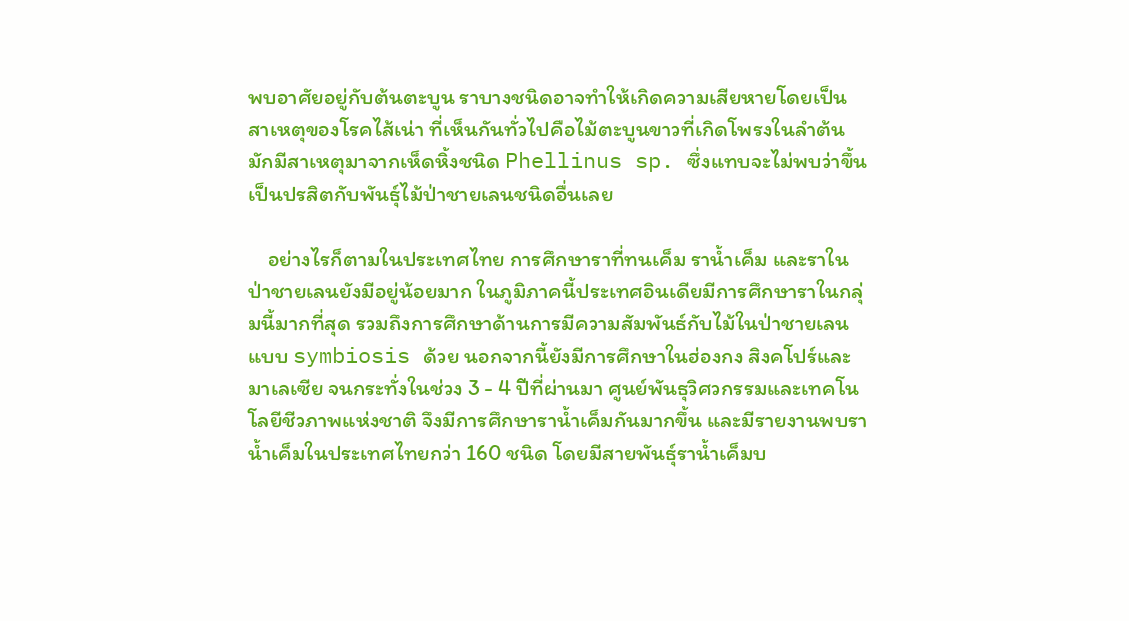พบอาศัยอยู่กับต้นตะบูน ราบางชนิดอาจทำให้เกิดความเสียหายโดยเป็นสาเหตุของโรคไส้เน่า ที่เห็นกันทั่วไปคือไม้ตะบูนขาวที่เกิดโพรงในลำต้น มักมีสาเหตุมาจากเห็ดหิ้งชนิด Phellinus sp. ซึ่งแทบจะไม่พบว่าขึ้นเป็นปรสิตกับพันธุ์ไม้ป่าชายเลนชนิดอื่นเลย

    อย่างไรก็ตามในประเทศไทย การศึกษาราที่ทนเค็ม ราน้ำเค็ม และราในป่าชายเลนยังมีอยู่น้อยมาก ในภูมิภาคนี้ประเทศอินเดียมีการศึกษาราในกลุ่มนี้มากที่สุด รวมถึงการศึกษาด้านการมีความสัมพันธ์กับไม้ในป่าชายเลนแบบ symbiosis ด้วย นอกจากนี้ยังมีการศึกษาในฮ่องกง สิงคโปร์และมาเลเซีย จนกระทั่งในช่วง 3 - 4 ปีที่ผ่านมา ศูนย์พันธุวิศวกรรมและเทคโนโลยีชีวภาพแห่งชาติ จึงมีการศึกษาราน้ำเค็มกันมากขึ้น และมีรายงานพบราน้ำเค็มในประเทศไทยกว่า 160 ชนิด โดยมีสายพันธุ์ราน้ำเค็มบ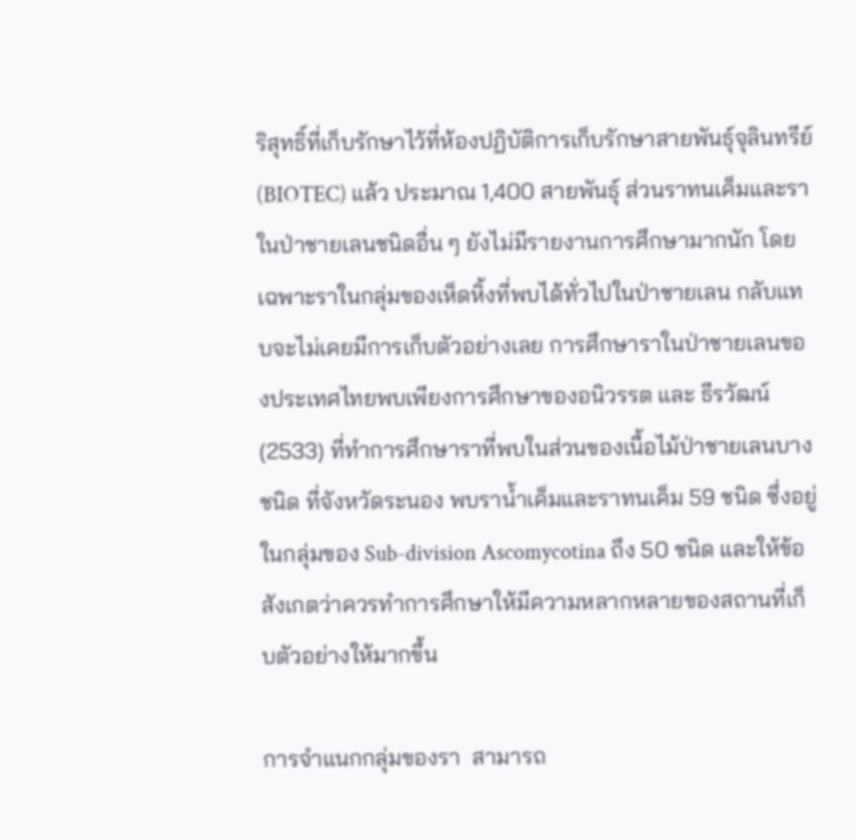ริสุทธิ์ที่เก็บรักษาไว้ที่ห้องปฏิบัติการเก็บรักษาสายพันธุ์จุลินทรีย์ (BIOTEC) แล้ว ประมาณ 1,400 สายพันธุ์ ส่วนราทนเค็มและราในป่าชายเลนชนิดอื่น ๆ ยังไม่มีรายงานการศึกษามากนัก โดยเฉพาะราในกลุ่มของเห็ดหิ้งที่พบได้ทั่วไปในป่าชายเลน กลับแทบจะไม่เคยมีการเก็บตัวอย่างเลย การศึกษาราในป่าชายเลนของประเทศไทยพบเพียงการศึกษาของอนิวรรต และ ธีรวัฒน์ (2533) ที่ทำการศึกษาราที่พบในส่วนของเนื้อไม้ป่าชายเลนบางชนิด ที่จังหวัดระนอง พบราน้ำเค็มและราทนเค็ม 59 ชนิด ซึ่งอยู่ในกลุ่มของ Sub-division Ascomycotina ถึง 50 ชนิด และให้ข้อสังเกตว่าควรทำการศึกษาให้มีความหลากหลายของสถานที่เก็บตัวอย่างให้มากขึ้น

การจำแนกกลุ่มของรา  สามารถ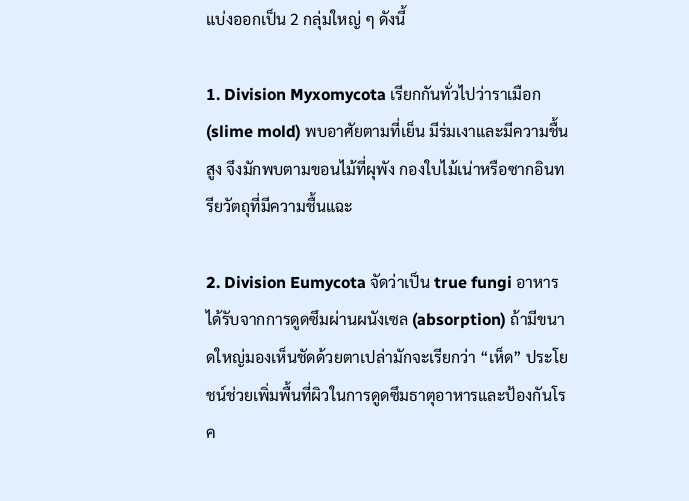แบ่งออกเป็น 2 กลุ่มใหญ่ ๆ ดังนี้

1. Division Myxomycota เรียกกันทั่วไปว่าราเมือก (slime mold) พบอาศัยตามที่เย็น มีร่มเงาและมีความชื้นสูง จึงมักพบตามขอนไม้ที่ผุพัง กองใบไม้เน่าหรือซากอินทรียวัตถุที่มีความชื้นแฉะ

2. Division Eumycota จัดว่าเป็น true fungi อาหารได้รับจากการดูดซึมผ่านผนังเซล (absorption) ถ้ามีขนาดใหญ่มองเห็นชัดด้วยตาเปล่ามักจะเรียกว่า “เห็ด” ประโยชน์ช่วยเพิ่มพื้นที่ผิวในการดูดซึมธาตุอาหารและป้องกันโรค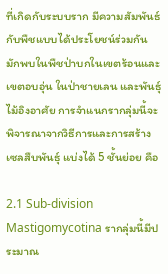ที่เกิดกับระบบราก มีความสัมพันธ์กับพืชแบบได้ประโยชน์ร่วมกัน มักพบในพืชป่าบกในเขตร้อนและเขตอบอุ่น ในป่าชายเลน และพันธุ์ไม้อิงอาศัย การจำแนกรากลุ่มนี้จะพิจารณาจากวิธีการและการสร้างเซลสืบพันธุ์ แบ่งได้ 5 ชั้นย่อย คือ

2.1 Sub-division Mastigomycotina รากลุ่มนี้มีประมาณ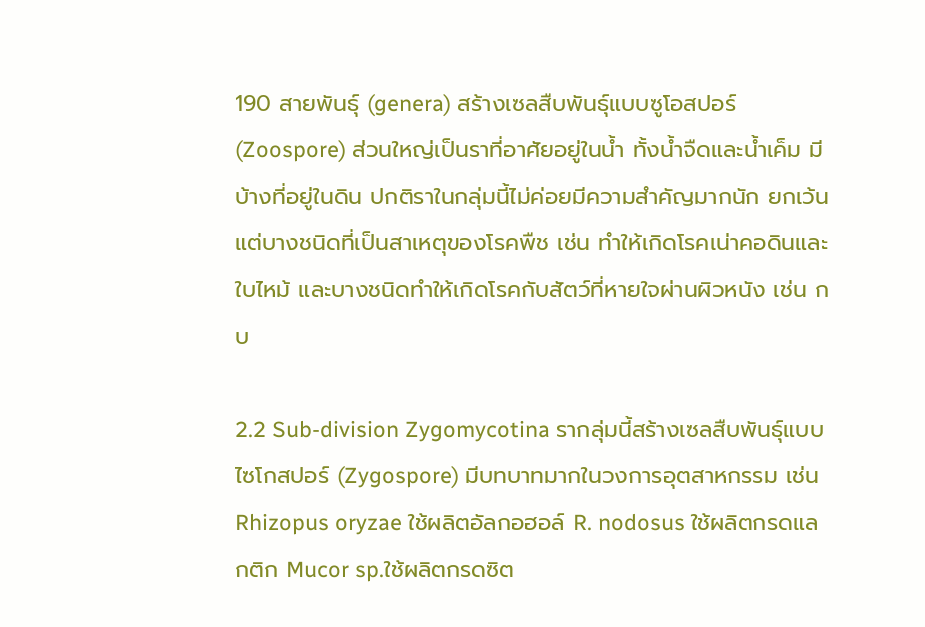190 สายพันธุ์ (genera) สร้างเซลสืบพันธุ์แบบซูโอสปอร์ (Zoospore) ส่วนใหญ่เป็นราที่อาศัยอยู่ในน้ำ ทั้งน้ำจืดและน้ำเค็ม มีบ้างที่อยู่ในดิน ปกติราในกลุ่มนี้ไม่ค่อยมีความสำคัญมากนัก ยกเว้นแต่บางชนิดที่เป็นสาเหตุของโรคพืช เช่น ทำให้เกิดโรคเน่าคอดินและใบไหม้ และบางชนิดทำให้เกิดโรคกับสัตว์ที่หายใจผ่านผิวหนัง เช่น กบ

2.2 Sub-division Zygomycotina รากลุ่มนี้สร้างเซลสืบพันธุ์แบบไซโกสปอร์ (Zygospore) มีบทบาทมากในวงการอุตสาหกรรม เช่น Rhizopus oryzae ใช้ผลิตอัลกอฮอล์ R. nodosus ใช้ผลิตกรดแลกติก Mucor sp.ใช้ผลิตกรดซิต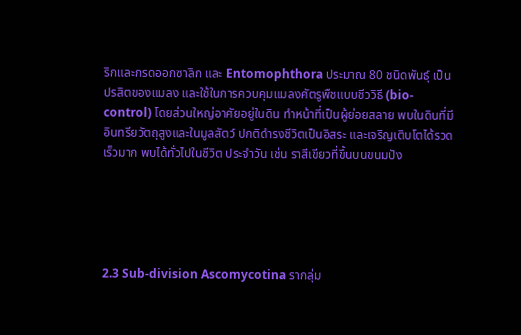ริกและกรดออกซาลิก และ Entomophthora ประมาณ 80 ชนิดพันธุ์ เป็นปรสิตของแมลง และใช้ในการควบคุมแมลงศัตรูพืชแบบชีววิธี (bio-control) โดยส่วนใหญ่อาศัยอยู่ในดิน ทำหน้าที่เป็นผู้ย่อยสลาย พบในดินที่มีอินทรียวัตถุสูงและในมูลสัตว์ ปกติดำรงชีวิตเป็นอิสระ และเจริญเติบโตได้รวดเร็วมาก พบได้ทั่วไปในชีวิต ประจำวัน เช่น ราสีเขียวที่ขึ้นบนขนมปัง





2.3 Sub-division Ascomycotina รากลุ่ม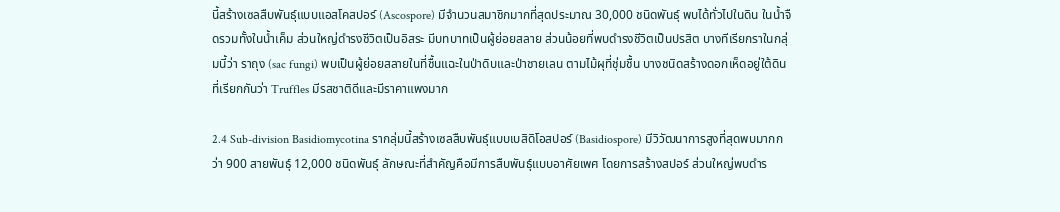นี้สร้างเซลสืบพันธุ์แบบแอสโคสปอร์ (Ascospore) มีจำนวนสมาชิกมากที่สุดประมาณ 30,000 ชนิดพันธุ์ พบได้ทั่วไปในดิน ในน้ำจืดรวมทั้งในน้ำเค็ม ส่วนใหญ่ดำรงชีวิตเป็นอิสระ มีบทบาทเป็นผู้ย่อยสลาย ส่วนน้อยที่พบดำรงชีวิตเป็นปรสิต บางทีเรียกราในกลุ่มนี้ว่า ราถุง (sac fungi) พบเป็นผู้ย่อยสลายในที่ชื้นแฉะในป่าดิบและป่าชายเลน ตามไม้ผุที่ชุ่มชื้น บางชนิดสร้างดอกเห็ดอยู่ใต้ดิน ที่เรียกกันว่า Truffles มีรสชาติดีและมีราคาแพงมาก

2.4 Sub-division Basidiomycotina รากลุ่มนี้สร้างเซลสืบพันธุ์แบบเบสิดิโอสปอร์ (Basidiospore) มีวิวัฒนาการสูงที่สุดพบมากกว่า 900 สายพันธุ์ 12,000 ชนิดพันธุ์ ลักษณะที่สำคัญคือมีการสืบพันธุ์แบบอาศัยเพศ โดยการสร้างสปอร์ ส่วนใหญ่พบดำร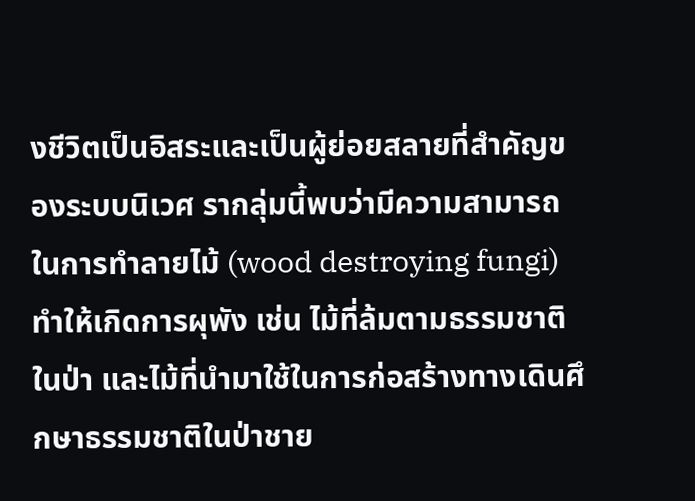งชีวิตเป็นอิสระและเป็นผู้ย่อยสลายที่สำคัญของระบบนิเวศ รากลุ่มนี้พบว่ามีความสามารถในการทำลายไม้ (wood destroying fungi) ทำให้เกิดการผุพัง เช่น ไม้ที่ล้มตามธรรมชาติในป่า และไม้ที่นำมาใช้ในการก่อสร้างทางเดินศึกษาธรรมชาติในป่าชาย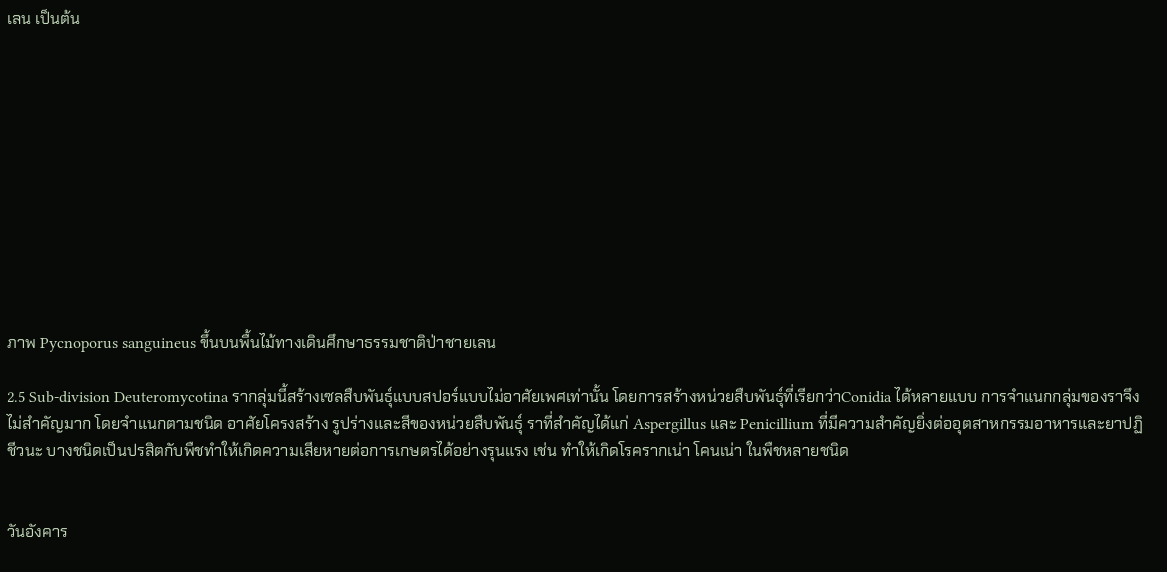เลน เป็นต้น











ภาพ Pycnoporus sanguineus ขึ้นบนพื้นไม้ทางเดินศึกษาธรรมชาติป่าชายเลน

2.5 Sub-division Deuteromycotina รากลุ่มนี้สร้างเซลสืบพันธุ์แบบสปอร์แบบไม่อาศัยเพศเท่านั้น โดยการสร้างหน่วยสืบพันธุ์ที่เรียกว่าConidia ได้หลายแบบ การจำแนกกลุ่มของราจึงไม่สำคัญมาก โดยจำแนกตามชนิด อาศัยโครงสร้าง รูปร่างและสีของหน่วยสืบพันธุ์ ราที่สำคัญได้แก่ Aspergillus และ Penicillium ที่มีความสำคัญยิ่งต่ออุตสาหกรรมอาหารและยาปฏิชีวนะ บางชนิดเป็นปรสิตกับพืชทำให้เกิดความเสียหายต่อการเกษตรได้อย่างรุนแรง เช่น ทำให้เกิดโรครากเน่า โคนเน่า ในพืชหลายชนิด


วันอังคาร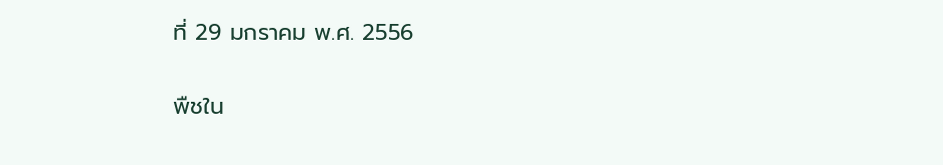ที่ 29 มกราคม พ.ศ. 2556

พืชใน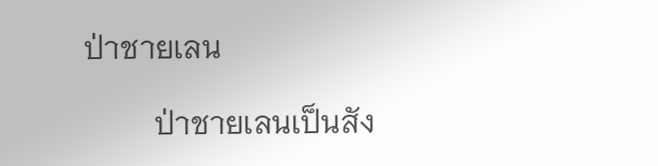ป่าชายเลน

         ป่าชายเลนเป็นสัง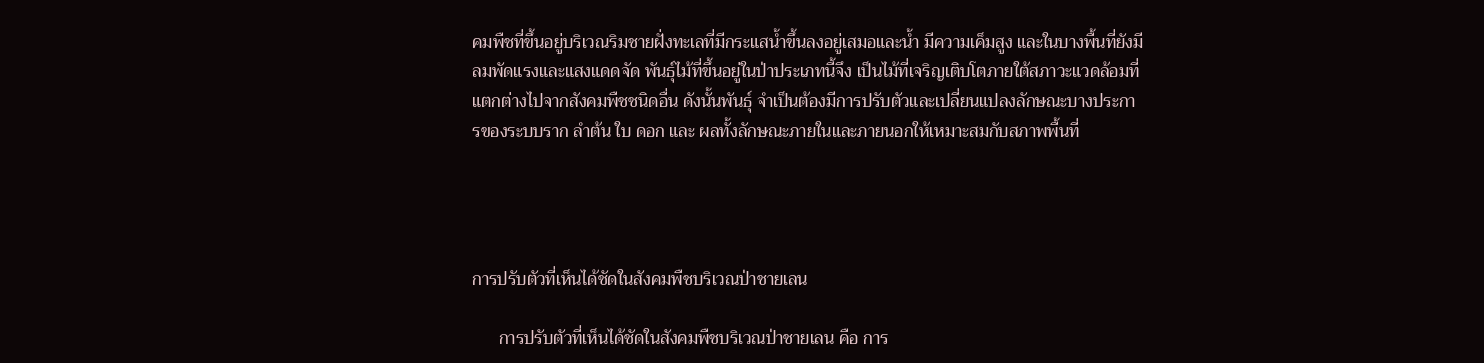คมพืชที่ขึ้นอยู่บริเวณริมชายฝั่งทะเลที่มีกระแสน้ำขึ้นลงอยู่เสมอและน้ำ มีความเค็มสูง และในบางพื้นที่ยังมีลมพัดแรงและแสงแดดจัด พันธุ์ไม้ที่ขึ้นอยู่ในป่าประเภทนี้จึง เป็นไม้ที่เจริญเติบโตภายใต้สภาวะแวดล้อมที่แตกต่างไปจากสังคมพืชชนิดอื่น ดังนั้นพันธุ์ จำเป็นต้องมีการปรับตัวและเปลี่ยนแปลงลักษณะบางประการของระบบราก ลำต้น ใบ ดอก และ ผลทั้งลักษณะภายในและภายนอกให้เหมาะสมกับสภาพพื้นที่




การปรับตัวที่เห็นได้ชัดในสังคมพืชบริเวณป่าชายเลน

      การปรับตัวที่เห็นได้ชัดในสังคมพืชบริเวณป่าชายเลน คือ การ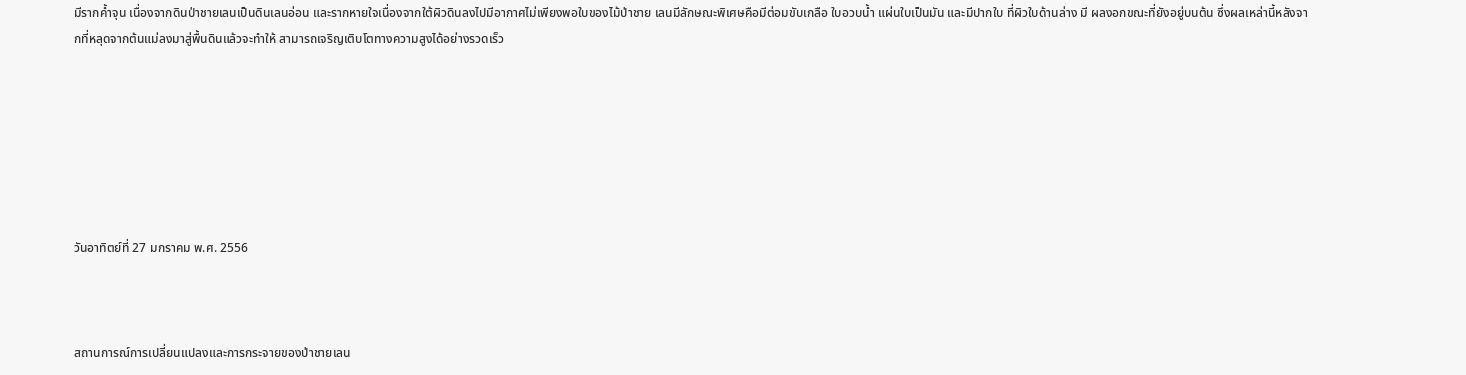มีรากค้ำจุน เนื่องจากดินป่าชายเลนเป็นดินเลนอ่อน และรากหายใจเนื่องจากใต้ผิวดินลงไปมีอากาศไม่เพียงพอใบของไม้ป่าชาย เลนมีลักษณะพิเศษคือมีต่อมขับเกลือ ใบอวบน้ำ แผ่นใบเป็นมัน และมีปากใบ ที่ผิวใบด้านล่าง มี ผลงอกขณะที่ยังอยู่บนต้น ซึ่งผลเหล่านี้หลังจากที่หลุดจากต้นแม่ลงมาสู่พื้นดินแล้วจะทำให้ สามารถเจริญเติบโตทางความสูงได้อย่างรวดเร็ว







วันอาทิตย์ที่ 27 มกราคม พ.ศ. 2556



สถานการณ์การเปลี่ยนแปลงและการกระจายของป่าชายเลน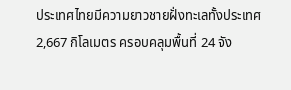ประเทศไทยมีความยาวชายฝั่งทะเลทั้งประเทศ 2,667 กิโลเมตร ครอบคลุมพื้นที่ 24 จัง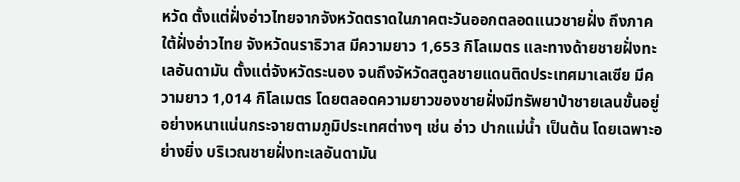หวัด ตั้งแต่ฝั่งอ่าวไทยจากจังหวัดตราดในภาคตะวันออกตลอดแนวชายฝั่ง ถึงภาคใต้ฝั่งอ่าวไทย จังหวัดนราธิวาส มีความยาว 1,653 กิโลเมตร และทางด้ายชายฝั่งทะเลอันดามัน ตั้งแต่จังหวัดระนอง จนถึงจัหวัดสตูลชายแดนติดประเทศมาเลเซีย มีความยาว 1,014 กิโลเมตร โดยตลอดความยาวของชายฝั่งมีทรัพยาป่าชายเลนขั้นอยู่อย่างหนาแน่นกระจายตามภูมิประเทศต่างๆ เช่น อ่าว ปากแม่น้ำ เป็นต้น โดยเฉพาะอย่างยิ่ง บริเวณชายฝั่งทะเลอันดามัน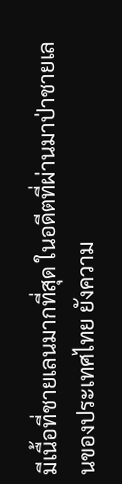มีเนื้อที่ชายเลนมากที่สุด ในอดีตที่ผ่านมาป่าชายเลนของประเทศไทย ยังความ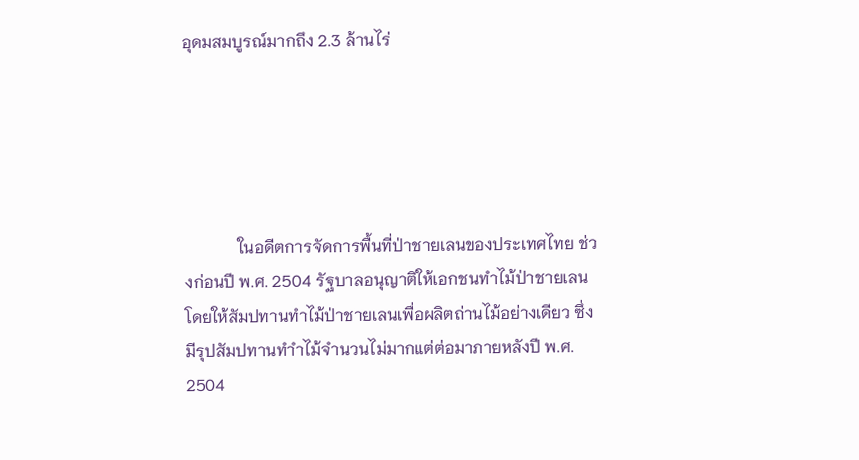อุดมสมบูรณ์มากถึง 2.3 ล้านไร่





             ในอดีตการจัดการพื้นที่ป่าชายเลนของประเทศไทย ช่วงก่อนปี พ.ศ. 2504 รัฐบาลอนุญาติให้เอกชนทำไม้ป่าชายเลน โดยให้สัมปทานทำไม้ป่าชายเลนเพื่อผลิตถ่านไม้อย่างเดียว ซึ่งมีรุปสัมปทานทำำไม้จำนวนไม่มากแต่ต่อมาภายหลังปี พ.ศ. 2504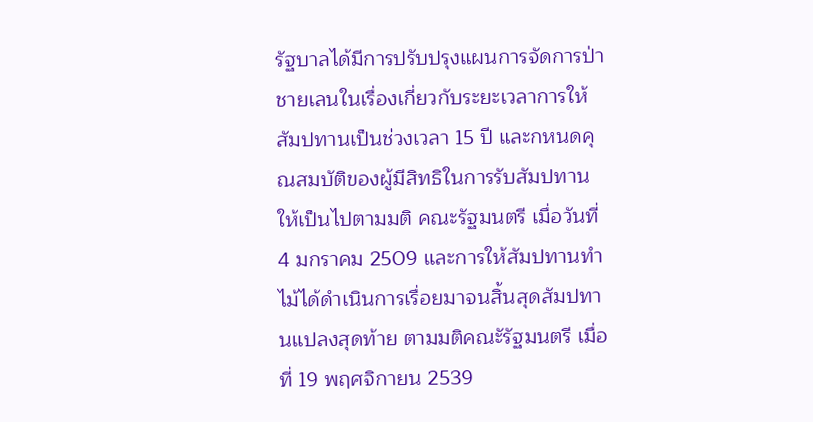รัฐบาลได้มีการปรับปรุงแผนการจัดการป่าชายเลนในเรื่องเกี่ยวกับระยะเวลาการให้สัมปทานเป็นช่วงเวลา 15 ปี และกหนดคุณสมบัติของผู้มีสิทธิในการรับสัมปทาน ให้เป็นไปตามมติ คณะรัฐมนตรี เมื่อวันที่ 4 มกราคม 2509 และการให้สัมปทานทำไม้ได้ดำเนินการเรื่อยมาจนสิ้นสุดสัมปทานแปลงสุดท้าย ตามมติคณะัรัฐมนตรี เมื่อที่ 19 พฤศจิกายน 2539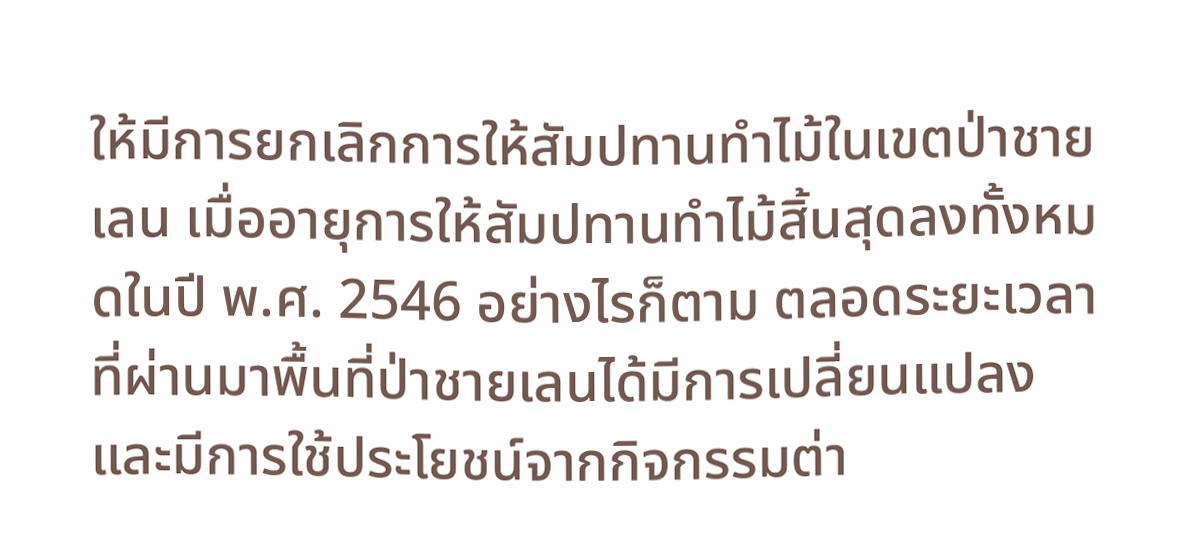ให้มีการยกเลิกการให้สัมปทานทำไม้ในเขตป่าชายเลน เมื่ออายุการให้สัมปทานทำไม้สิ้นสุดลงทั้งหมดในปี พ.ศ. 2546 อย่างไรก็ตาม ตลอดระยะเวลาที่ผ่านมาพื้นที่ป่าชายเลนได้มีการเปลี่ยนแปลงและมีการใช้ประโยชน์จากกิจกรรมต่า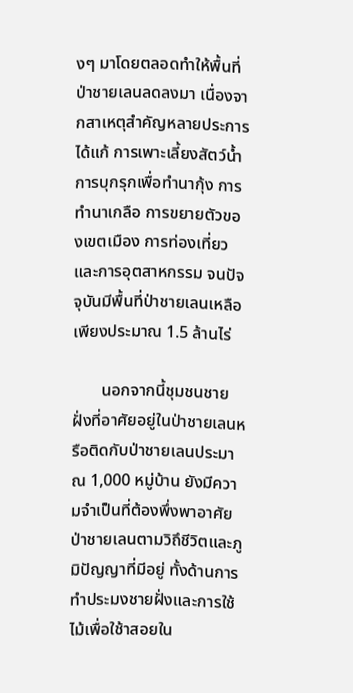งๆ มาโดยตลอดทำให้พื้นที่ป่าชายเลนลดลงมา เนื่องจากสาเหตุสำคัญหลายประการ ได้แก้ การเพาะเลี้ยงสัตว์น้ำ การบุกรุกเพื่อทำนากุ้ง การทำนาเกลือ การขยายตัวของเขตเมือง การท่องเที่ยวและการอุตสาหกรรม จนปัจจุบันมีพื้นที่ป่าชายเลนเหลือเพียงประมาณ 1.5 ล้านไร่

       นอกจากนี้ชุมชนชายฝั่งที่อาศัยอยู่ในป่าชายเลนหรือติดกับป่าชายเลนประมาณ 1,000 หมู่บ้าน ยังมีความจำเป็นที่ต้องพึ่งพาอาศัยป่าชายเลนตามวิถึชีวิตและภูมิปัญญาที่มีอยู่ ทั้งด้านการทำประมงชายฝั่งและการใช้ไม้เพื่อใช้าสอยใน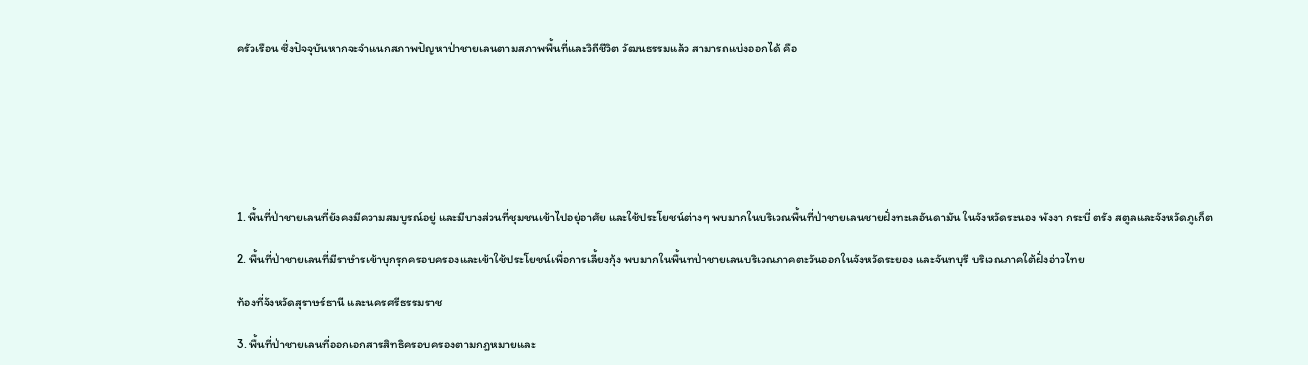ครัวเรือน ซึ่งปัจจุบันหากจะจำแนกสภาพปัญหาป่าชายเลนตามสภาพพื้นที่และวิถีชีวิต วัฒนธรรมแล้ว สามารถแบ่งออกได้ คือ







1. พื้นที่ป่าชายเลนที่ยังคงมีความสมบูรณ์อยู่ และมีบางส่วนที่ชุมชนเข้าไปอยุ่อาศัย และใช้ประโยชน์ต่างๆ พบมากในบริเวณพื้นที่ป่าชายเลนชายฝั่งทะเลอันดามัน ในจังหวัดระนอง พังงา กระบี่ ตรัง สตูลและจังหวัดภูเก็ต

2. พื้นที่ป่าชายเลนที่มีราษำรเข้าบุกรุกครอบครองและเข้าใช้ประโยชน์เพื่อการเลี้ยงกุ้ง พบมากในพื้นทป่าชายเลนบริเวณภาคตะวันออกในจังหวัดระยอง และจันทบุรี บริเวณภาคใต้ฝั่งอ่าวไทย

ท้องที่จังหวัดสุราษร์ธานี และนครศรีธรรมราช

3. พื้นที่ป่าชายเลนที่ออกเอกสารสิทธิครอบครองตามกฎหมายและ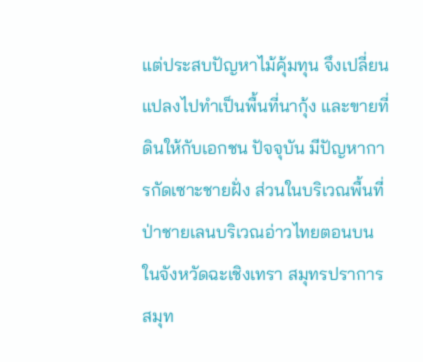แต่ประสบปัญหาไม้คุ้มทุน จึงเปลี่ยนแปลงไปทำเป็นพื้นที่นากุ้ง และขายที่ดินให้กับเอกชน ปัจจุบัน มีปัญหาการกัดเซาะชายฝั่ง ส่วนในบริเวณพื้นที่ป่าชายเลนบริเวณอ่าวไทยตอนบน ในจังหวัดฉะเชิงเทรา สมุทรปราการ สมุท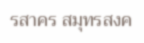รสาคร สมุทรสงค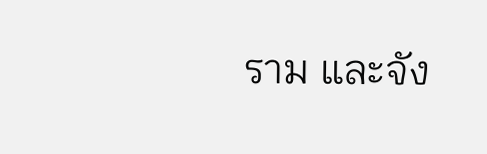ราม และจัง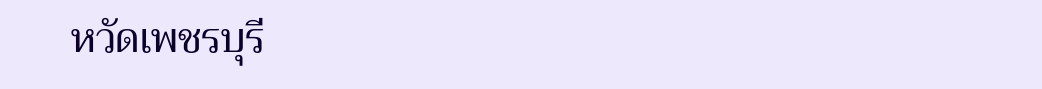หวัดเพชรบุรี